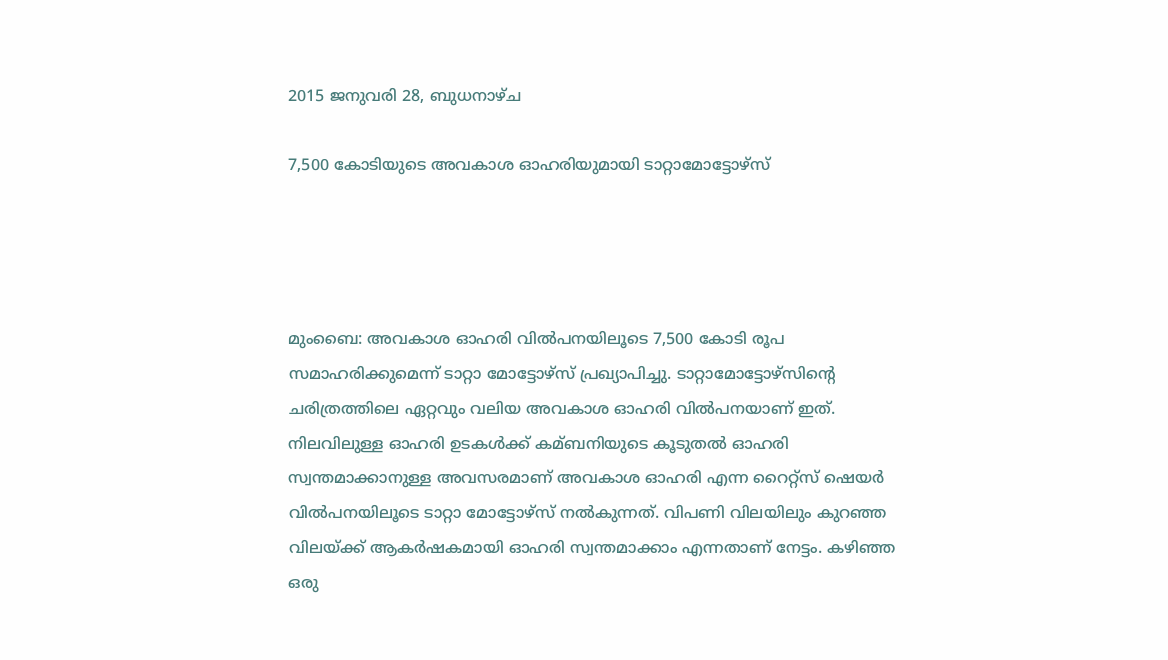2015 ജനുവരി 28, ബുധനാഴ്‌ച

7,500 കോടിയുടെ അവകാശ ഓഹരിയുമായി ടാറ്റാമോട്ടോഴ്‌സ്




മുംബൈ: അവകാശ ഓഹരി വില്‍പനയിലൂടെ 7,500 കോടി രൂപ സമാഹരിക്കുമെന്ന് ടാറ്റാ മോട്ടോഴ്‌സ് പ്രഖ്യാപിച്ചു. ടാറ്റാമോട്ടോഴ്‌സിന്റെ ചരിത്രത്തിലെ ഏറ്റവും വലിയ അവകാശ ഓഹരി വില്‍പനയാണ് ഇത്. നിലവിലുള്ള ഓഹരി ഉടകള്‍ക്ക് കമ്ബനിയുടെ കൂടുതല്‍ ഓഹരി സ്വന്തമാക്കാനുള്ള അവസരമാണ് അവകാശ ഓഹരി എന്ന റൈറ്റ്‌സ് ഷെയര്‍ വില്‍പനയിലൂടെ ടാറ്റാ മോട്ടോഴ്‌സ് നല്‍കുന്നത്. വിപണി വിലയിലും കുറഞ്ഞ വിലയ്ക്ക് ആകര്‍ഷകമായി ഓഹരി സ്വന്തമാക്കാം എന്നതാണ് നേട്ടം. കഴിഞ്ഞ ഒരു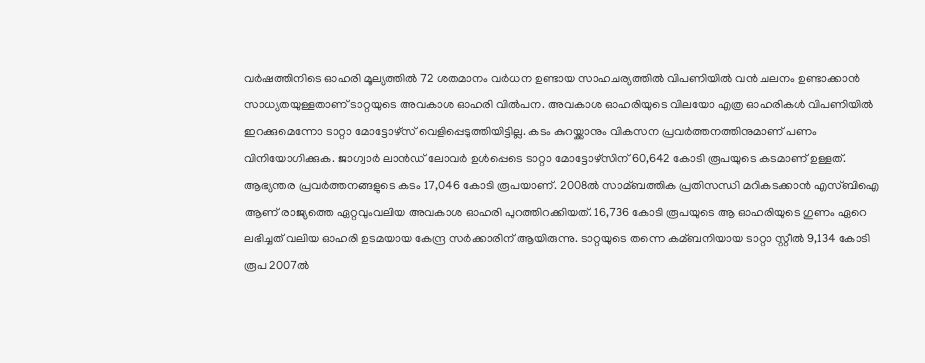വര്‍ഷത്തിനിടെ ഓഹരി മൂല്യത്തില്‍ 72 ശതമാനം വര്‍ധന ഉണ്ടായ സാഹചര്യത്തില്‍ വിപണിയില്‍ വന്‍ ചലനം ഉണ്ടാക്കാന്‍ സാധ്യതയുള്ളതാണ് ടാറ്റയുടെ അവകാശ ഓഹരി വില്‍പന. അവകാശ ഓഹരിയുടെ വിലയോ എത്ര ഓഹരികള്‍ വിപണിയില്‍ ഇറക്കുമെന്നോ ടാറ്റാ മോട്ടോഴ്‌സ് വെളിപ്പെടുത്തിയിട്ടില്ല. കടം കുറയ്ക്കാനും വികസന പ്രവര്‍ത്തനത്തിനുമാണ് പണം വിനിയോഗിക്കുക. ജാഗ്വാര്‍ ലാന്‍ഡ് ലോവര്‍ ഉള്‍പ്പെടെ ടാറ്റാ മോട്ടോഴ്‌സിന് 60,642 കോടി രൂപയുടെ കടമാണ് ഉള്ളത്. ആഭ്യന്തര പ്രവര്‍ത്തനങ്ങളുടെ കടം 17,046 കോടി രൂപയാണ്. 2008ല്‍ സാമ്ബത്തിക പ്രതിസന്ധി മറികടക്കാന്‍ എസ്ബിഐ ആണ് രാജ്യത്തെ ഏറ്റവുംവലിയ അവകാശ ഓഹരി പുറത്തിറക്കിയത്. 16,736 കോടി രൂപയുടെ ആ ഓഹരിയുടെ ഗുണം ഏറെ ലഭിച്ചത് വലിയ ഓഹരി ഉടമയായ കേന്ദ്ര സര്‍ക്കാരിന് ആയിരുന്നു. ടാറ്റയുടെ തന്നെ കമ്ബനിയായ ടാറ്റാ സ്റ്റീല്‍ 9,134 കോടി രൂപ 2007ല്‍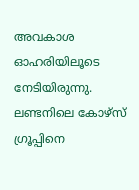അവകാശ ഓഹരിയിലൂടെ നേടിയിരുന്നു. ലണ്ടനിലെ കോഴ്‌സ് ഗ്രൂപ്പിനെ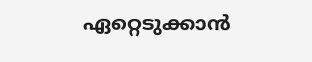ഏറ്റെടുക്കാന്‍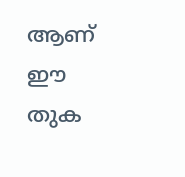ആണ് ഈ തുക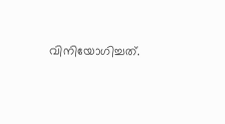വിനിയോഗിച്ചത്.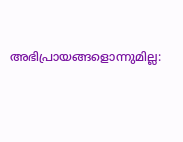അഭിപ്രായങ്ങളൊന്നുമില്ല: